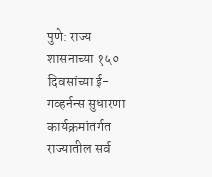पुणे: राज्य शासनाच्या १५० दिवसांच्या ई-गव्हर्नन्स सुधारणा कार्यक्रमांतर्गत राज्यातील सर्व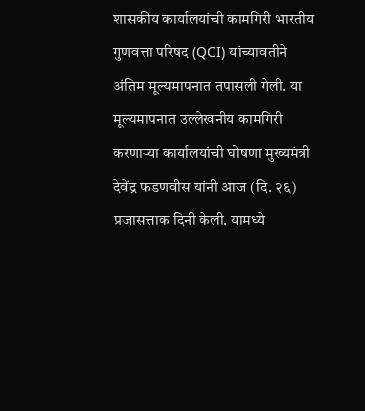शासकीय कार्यालयांची कामगिरी भारतीय गुणवत्ता परिषद (QCI) यांच्यावतीने अंतिम मूल्यमापनात तपासली गेली. या मूल्यमापनात उल्लेखनीय कामगिरी करणाऱ्या कार्यालयांची घोषणा मुख्यमंत्री देवेंद्र फडणवीस यांनी आज (दि. २६) प्रजासत्ताक दिनी केली. यामध्ये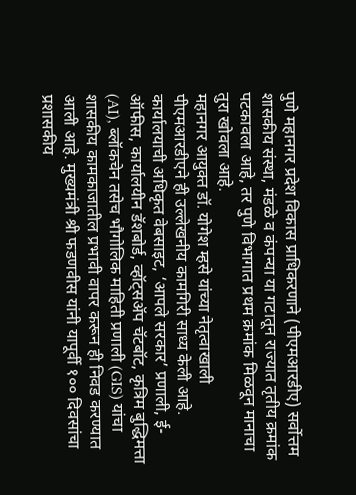पुणे महानगर प्रदेश विकास प्राधिकरणाने (पीएमआरडीए) सर्वोत्तम शासकीय संस्था, मंडळे व कंपन्या या गटातून राज्यात तृतीय क्रमांक पटकावला आहे, तर पुणे विभागात प्रथम क्रमांक मिळवून मानाचा तुरा खोवला आहे.
महानगर आयुक्त डॉ. योगेश म्हसे यांच्या नेतृत्वाखाली पीएमआरडीएने ही उल्लेखनीय कामगिरी साध्य केली आहे. कार्यालयाची अधिकृत वेबसाइट, ‘आपले सरकार’ प्रणाली, ई-ऑफीस, कार्यालयीन डॅशबोर्ड, व्हॉट्सॲप चॅटबॉट, कृत्रिम बुद्धिमत्ता (AI), ब्लॉकचेन तसेच भौगोलिक माहिती प्रणाली (GIS) यांचा शासकीय कामकाजातील प्रभावी वापर करून ही निवड करण्यात आली आहे. मुख्यमंत्री श्री फडणवीस यांनी यापूर्वी १०० दिवसांचा प्रशासकीय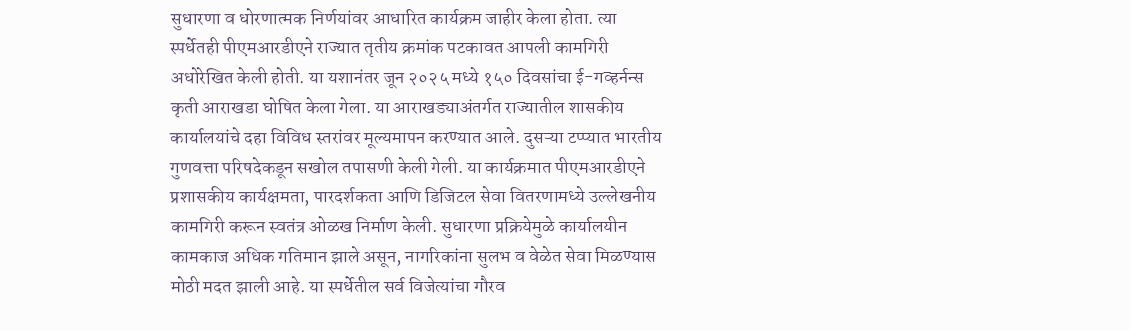सुधारणा व धोरणात्मक निर्णयांवर आधारित कार्यक्रम जाहीर केला होता. त्या स्पर्धेतही पीएमआरडीएने राज्यात तृतीय क्रमांक पटकावत आपली कामगिरी अधोरेखित केली होती. या यशानंतर जून २०२५ मध्ये १५० दिवसांचा ई-गव्हर्नन्स कृती आराखडा घोषित केला गेला. या आराखड्याअंतर्गत राज्यातील शासकीय कार्यालयांचे दहा विविध स्तरांवर मूल्यमापन करण्यात आले. दुसऱ्या टप्प्यात भारतीय गुणवत्ता परिषदेकडून सखोल तपासणी केली गेली. या कार्यक्रमात पीएमआरडीएने प्रशासकीय कार्यक्षमता, पारदर्शकता आणि डिजिटल सेवा वितरणामध्ये उल्लेखनीय कामगिरी करून स्वतंत्र ओळख निर्माण केली. सुधारणा प्रक्रियेमुळे कार्यालयीन कामकाज अधिक गतिमान झाले असून, नागरिकांना सुलभ व वेळेत सेवा मिळण्यास मोठी मदत झाली आहे. या स्पर्धेतील सर्व विजेत्यांचा गौरव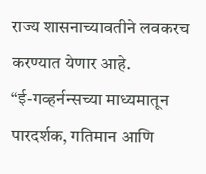राज्य शासनाच्यावतीने लवकरच करण्यात येणार आहे.
“ई-गव्हर्नन्सच्या माध्यमातून पारदर्शक, गतिमान आणि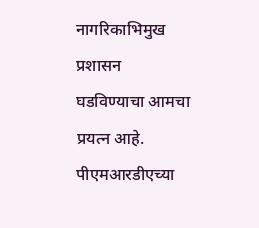नागरिकाभिमुख प्रशासन घडविण्याचा आमचा प्रयत्न आहे. पीएमआरडीएच्या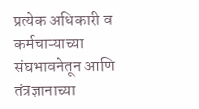प्रत्येक अधिकारी व कर्मचाऱ्याच्या संघभावनेतून आणि तंत्रज्ञानाच्या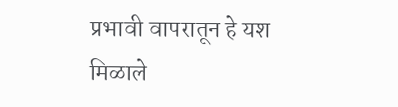प्रभावी वापरातून हे यश मिळाले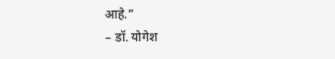आहे.”
– डॉ. योगेश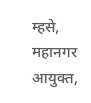म्हसे, महानगर आयुक्त,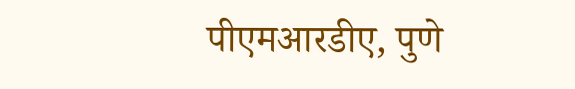पीएमआरडीए, पुणे